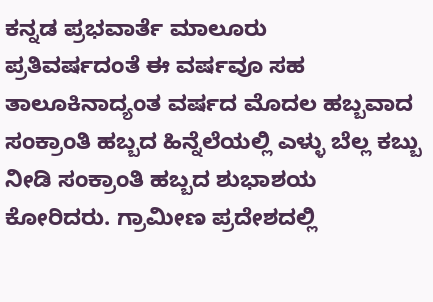ಕನ್ನಡ ಪ್ರಭವಾರ್ತೆ ಮಾಲೂರು
ಪ್ರತಿವರ್ಷದಂತೆ ಈ ವರ್ಷವೂ ಸಹ ತಾಲೂಕಿನಾದ್ಯಂತ ವರ್ಷದ ಮೊದಲ ಹಬ್ಬವಾದ ಸಂಕ್ರಾಂತಿ ಹಬ್ಬದ ಹಿನ್ನೆಲೆಯಲ್ಲಿ ಎಳ್ಳು ಬೆಲ್ಲ ಕಬ್ಬು ನೀಡಿ ಸಂಕ್ರಾಂತಿ ಹಬ್ಬದ ಶುಭಾಶಯ ಕೋರಿದರು. ಗ್ರಾಮೀಣ ಪ್ರದೇಶದಲ್ಲಿ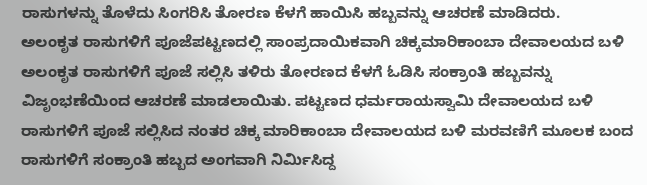ರಾಸುಗಳನ್ನು ತೊಳೆದು ಸಿಂಗರಿಸಿ ತೋರಣ ಕೆಳಗೆ ಹಾಯಿಸಿ ಹಬ್ಬವನ್ನು ಆಚರಣೆ ಮಾಡಿದರು.
ಅಲಂಕೃತ ರಾಸುಗಳಿಗೆ ಪೂಜೆಪಟ್ಟಣದಲ್ಲಿ ಸಾಂಪ್ರದಾಯಿಕವಾಗಿ ಚಿಕ್ಕಮಾರಿಕಾಂಬಾ ದೇವಾಲಯದ ಬಳಿ ಅಲಂಕೃತ ರಾಸುಗಳಿಗೆ ಪೂಜೆ ಸಲ್ಲಿಸಿ ತಳಿರು ತೋರಣದ ಕೆಳಗೆ ಓಡಿಸಿ ಸಂಕ್ರಾಂತಿ ಹಬ್ಬವನ್ನು ವಿಜೃಂಭಣೆಯಿಂದ ಆಚರಣೆ ಮಾಡಲಾಯಿತು. ಪಟ್ಟಣದ ಧರ್ಮರಾಯಸ್ವಾಮಿ ದೇವಾಲಯದ ಬಳಿ ರಾಸುಗಳಿಗೆ ಪೂಜೆ ಸಲ್ಲಿಸಿದ ನಂತರ ಚಿಕ್ಕ ಮಾರಿಕಾಂಬಾ ದೇವಾಲಯದ ಬಳಿ ಮರವಣಿಗೆ ಮೂಲಕ ಬಂದ ರಾಸುಗಳಿಗೆ ಸಂಕ್ರಾಂತಿ ಹಬ್ಬದ ಅಂಗವಾಗಿ ನಿರ್ಮಿಸಿದ್ದ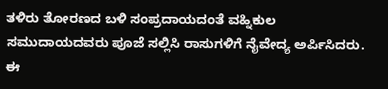ತಳಿರು ತೋರಣದ ಬಳಿ ಸಂಪ್ರದಾಯದಂತೆ ವಹ್ನಿಕುಲ ಸಮುದಾಯದವರು ಪೂಜೆ ಸಲ್ಲಿಸಿ ರಾಸುಗಳಿಗೆ ನೈವೇದ್ಯ ಅರ್ಪಿಸಿದರು.
ಈ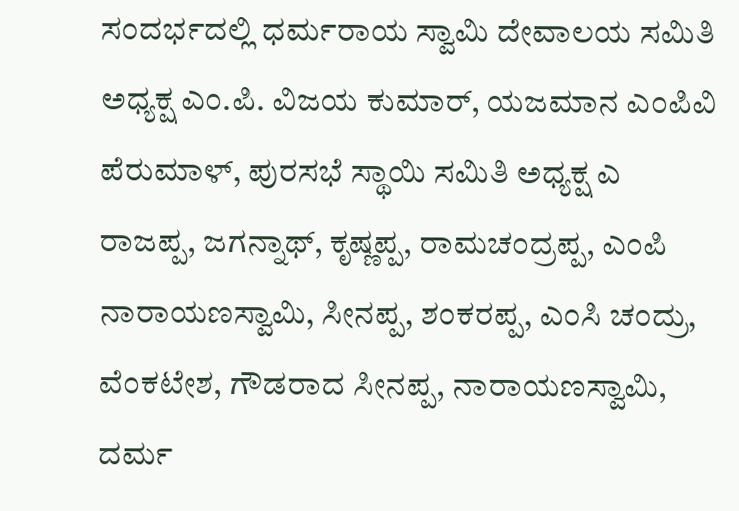ಸಂದರ್ಭದಲ್ಲಿ ಧರ್ಮರಾಯ ಸ್ವಾಮಿ ದೇವಾಲಯ ಸಮಿತಿ ಅಧ್ಯಕ್ಷ ಎಂ.ಪಿ. ವಿಜಯ ಕುಮಾರ್, ಯಜಮಾನ ಎಂಪಿವಿ ಪೆರುಮಾಳ್, ಪುರಸಭೆ ಸ್ಥಾಯಿ ಸಮಿತಿ ಅಧ್ಯಕ್ಷ ಎ ರಾಜಪ್ಪ, ಜಗನ್ನಾಥ್, ಕೃಷ್ಣಪ್ಪ, ರಾಮಚಂದ್ರಪ್ಪ, ಎಂಪಿ ನಾರಾಯಣಸ್ವಾಮಿ, ಸೀನಪ್ಪ, ಶಂಕರಪ್ಪ, ಎಂಸಿ ಚಂದ್ರು, ವೆಂಕಟೇಶ, ಗೌಡರಾದ ಸೀನಪ್ಪ, ನಾರಾಯಣಸ್ವಾಮಿ, ದರ್ಮ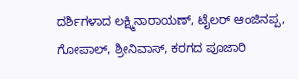ದರ್ಶಿಗಳಾದ ಲಕ್ಷ್ಮಿನಾರಾಯಣ್, ಟೈಲರ್ ಆಂಜಿನಪ್ಪ, ಗೋಪಾಲ್, ಶ್ರೀನಿವಾಸ್, ಕರಗದ ಪೂಜಾರಿ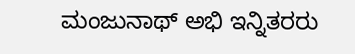ಮಂಜುನಾಥ್ ಅಭಿ ಇನ್ನಿತರರು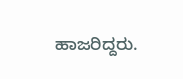ಹಾಜರಿದ್ದರು.